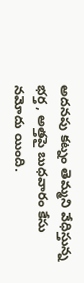అదనపు కట్నం తెమ్మని వేధిస్తున్న భర్త , అత్తపై బుధవారం కేసు నమోదు యింది.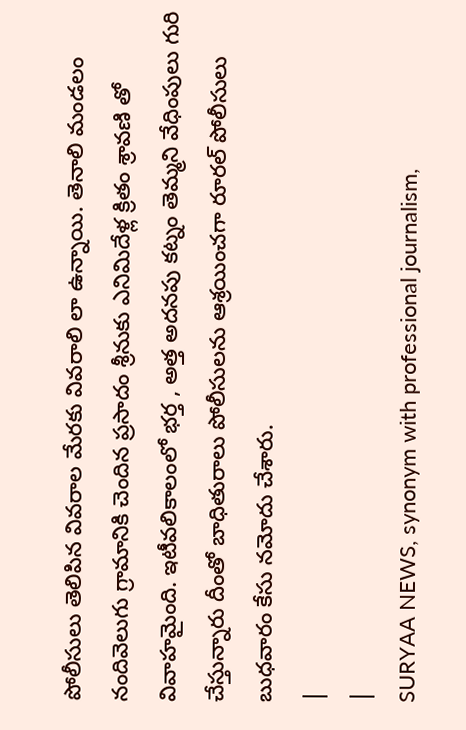పోలీసులు తెలిపిన వివరాల మేరకు వివరాలి లా ఉన్నాయి. తెనాలి మండలం నందివెలుగు గ్రామానికి చెందిన ప్రసాదం శ్రీనుకు ఎనిమిదేళ్ల క్రితం శ్రావణి తో వివాహమైంది. ఇటీవలికాలంలో భర్త , అత్త అదనపు కట్నం తెమ్మని వేధింపులు గురి చేస్తున్నారు దీంతో బాధితురాలు పోలీసులను ఆశ్రయించగా రూరల్ పోలీసులు బుధవారం కేసు నమోదు చేశారు.
|
|
SURYAA NEWS, synonym with professional journalism,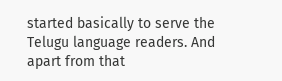started basically to serve the Telugu language readers. And apart from that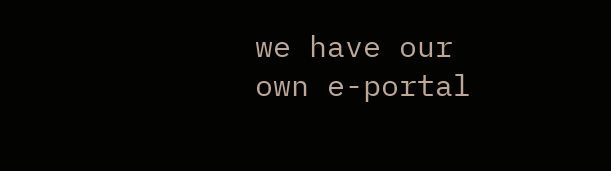we have our own e-portal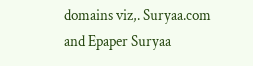domains viz,. Suryaa.com and Epaper Suryaa